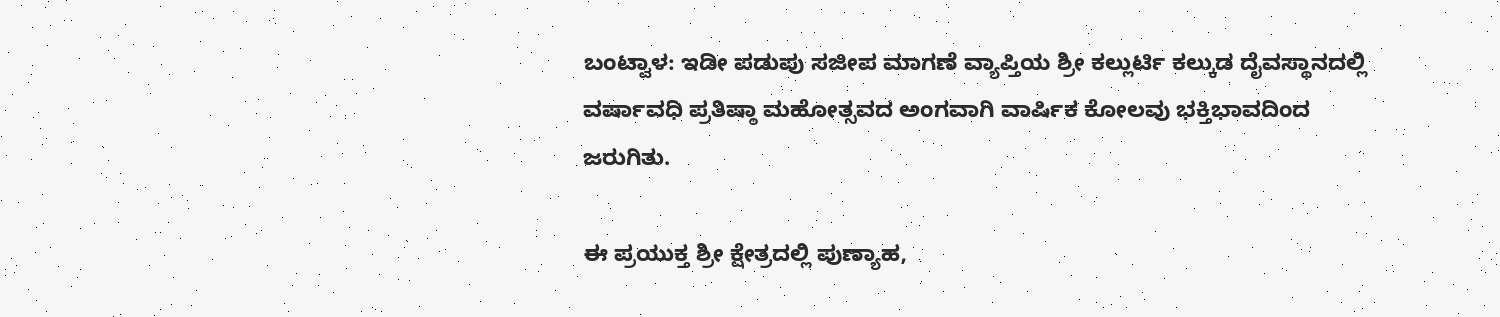ಬಂಟ್ವಾಳ: ಇಡೀ ಪಡುಪು ಸಜೀಪ ಮಾಗಣೆ ವ್ಯಾಪ್ತಿಯ ಶ್ರೀ ಕಲ್ಲುರ್ಟಿ ಕಲ್ಕುಡ ದೈವಸ್ಥಾನದಲ್ಲಿ ವರ್ಷಾವಧಿ ಪ್ರತಿಷ್ಠಾ ಮಹೋತ್ಸವದ ಅಂಗವಾಗಿ ವಾರ್ಷಿಕ ಕೋಲವು ಭಕ್ತಿಭಾವದಿಂದ ಜರುಗಿತು.

ಈ ಪ್ರಯುಕ್ತ ಶ್ರೀ ಕ್ಷೇತ್ರದಲ್ಲಿ ಪುಣ್ಯಾಹ,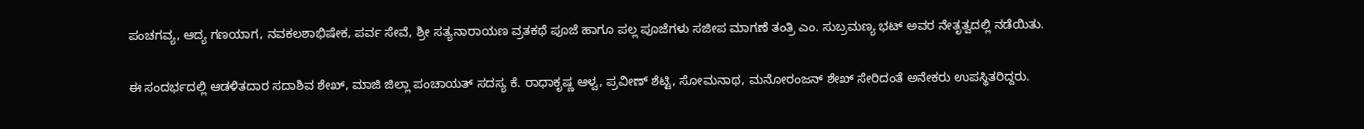ಪಂಚಗವ್ಯ, ಆದ್ಯ ಗಣಯಾಗ, ನವಕಲಶಾಭಿಷೇಕ, ಪರ್ವ ಸೇವೆ, ಶ್ರೀ ಸತ್ಯನಾರಾಯಣ ವ್ರತಕಥೆ ಪೂಜೆ ಹಾಗೂ ಪಲ್ಲ ಪೂಜೆಗಳು ಸಜೀಪ ಮಾಗಣೆ ತಂತ್ರಿ ಎಂ. ಸುಬ್ರಮಣ್ಯ ಭಟ್ ಅವರ ನೇತೃತ್ವದಲ್ಲಿ ನಡೆಯಿತು.

ಈ ಸಂದರ್ಭದಲ್ಲಿ ಆಡಳಿತದಾರ ಸದಾಶಿವ ಶೇಖ್, ಮಾಜಿ ಜಿಲ್ಲಾ ಪಂಚಾಯತ್ ಸದಸ್ಯ ಕೆ. ರಾಧಾಕೃಷ್ಣ ಆಳ್ವ, ಪ್ರವೀಣ್ ಶೆಟ್ಟಿ, ಸೋಮನಾಥ, ಮನೋರಂಜನ್ ಶೇಖ್ ಸೇರಿದಂತೆ ಅನೇಕರು ಉಪಸ್ಥಿತರಿದ್ದರು.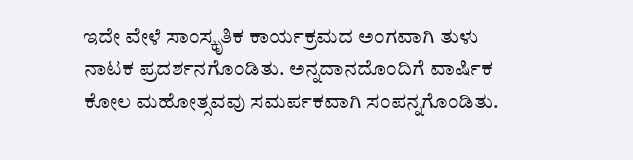ಇದೇ ವೇಳೆ ಸಾಂಸ್ಕೃತಿಕ ಕಾರ್ಯಕ್ರಮದ ಅಂಗವಾಗಿ ತುಳು ನಾಟಕ ಪ್ರದರ್ಶನಗೊಂಡಿತು. ಅನ್ನದಾನದೊಂದಿಗೆ ವಾರ್ಷಿಕ ಕೋಲ ಮಹೋತ್ಸವವು ಸಮರ್ಪಕವಾಗಿ ಸಂಪನ್ನಗೊಂಡಿತು.